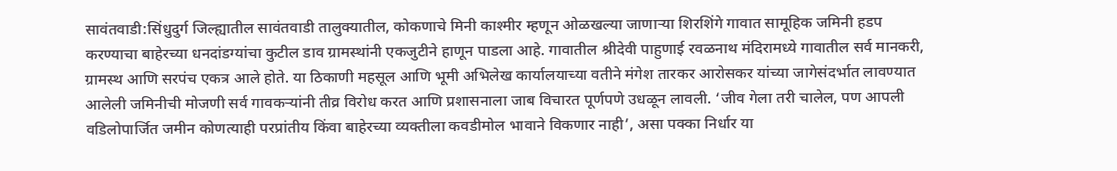सावंतवाडी:सिंधुदुर्ग जिल्ह्यातील सावंतवाडी तालुक्यातील, कोकणाचे मिनी काश्मीर म्हणून ओळखल्या जाणाऱ्या शिरशिंगे गावात सामूहिक जमिनी हडप करण्याचा बाहेरच्या धनदांडग्यांचा कुटील डाव ग्रामस्थांनी एकजुटीने हाणून पाडला आहे. गावातील श्रीदेवी पाहुणाई रवळनाथ मंदिरामध्ये गावातील सर्व मानकरी, ग्रामस्थ आणि सरपंच एकत्र आले होते. या ठिकाणी महसूल आणि भूमी अभिलेख कार्यालयाच्या वतीने मंगेश तारकर आरोसकर यांच्या जागेसंदर्भात लावण्यात आलेली जमिनीची मोजणी सर्व गावकऱ्यांनी तीव्र विरोध करत आणि प्रशासनाला जाब विचारत पूर्णपणे उधळून लावली. ‘जीव गेला तरी चालेल, पण आपली वडिलोपार्जित जमीन कोणत्याही परप्रांतीय किंवा बाहेरच्या व्यक्तीला कवडीमोल भावाने विकणार नाही’, असा पक्का निर्धार या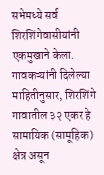सभेमध्ये सर्व शिरशिंगेवासीयांनी एकमुखाने केला.
गावकऱ्यांनी दिलेल्या माहितीनुसार, शिरशिंगे गावातील ३२ एकर हे सामायिक (सामूहिक) क्षेत्र असून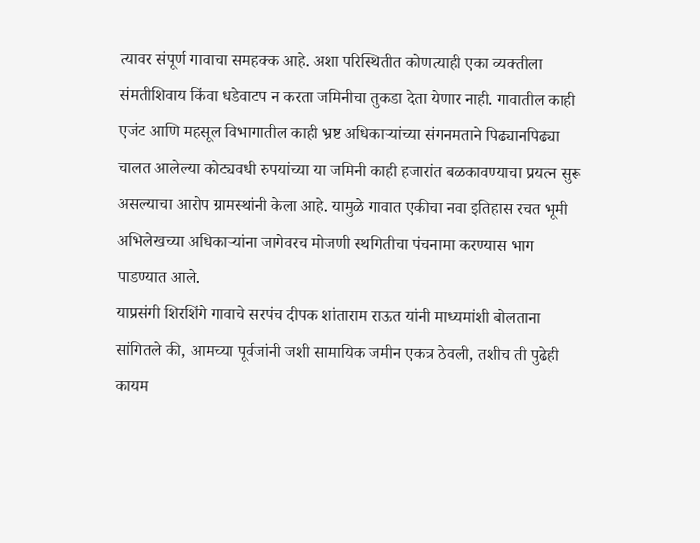त्यावर संपूर्ण गावाचा समहक्क आहे. अशा परिस्थितीत कोणत्याही एका व्यक्तीला संमतीशिवाय किंवा धडेवाटप न करता जमिनीचा तुकडा देता येणार नाही. गावातील काही एजंट आणि महसूल विभागातील काही भ्रष्ट अधिकाऱ्यांच्या संगनमताने पिढ्यानपिढ्या चालत आलेल्या कोट्यवधी रुपयांच्या या जमिनी काही हजारांत बळकावण्याचा प्रयत्न सुरू असल्याचा आरोप ग्रामस्थांनी केला आहे. यामुळे गावात एकीचा नवा इतिहास रचत भूमी अभिलेखच्या अधिकाऱ्यांना जागेवरच मोजणी स्थगितीचा पंचनामा करण्यास भाग पाडण्यात आले.
याप्रसंगी शिरशिंगे गावाचे सरपंच दीपक शांताराम राऊत यांनी माध्यमांशी बोलताना सांगितले की, आमच्या पूर्वजांनी जशी सामायिक जमीन एकत्र ठेवली, तशीच ती पुढेही कायम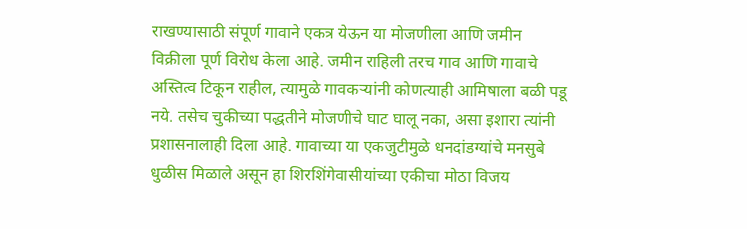राखण्यासाठी संपूर्ण गावाने एकत्र येऊन या मोजणीला आणि जमीन विक्रीला पूर्ण विरोध केला आहे. जमीन राहिली तरच गाव आणि गावाचे अस्तित्व टिकून राहील, त्यामुळे गावकऱ्यांनी कोणत्याही आमिषाला बळी पडू नये. तसेच चुकीच्या पद्धतीने मोजणीचे घाट घालू नका, असा इशारा त्यांनी प्रशासनालाही दिला आहे. गावाच्या या एकजुटीमुळे धनदांडग्यांचे मनसुबे धुळीस मिळाले असून हा शिरशिंगेवासीयांच्या एकीचा मोठा विजय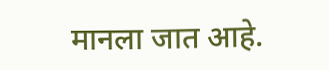मानला जात आहे.